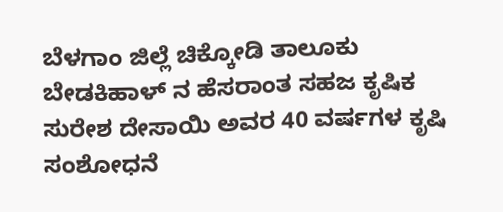ಬೆಳಗಾಂ ಜಿಲ್ಲೆ ಚಿಕ್ಕೋಡಿ ತಾಲೂಕು ಬೇಡಕಿಹಾಳ್ ನ ಹೆಸರಾಂತ ಸಹಜ ಕೃಷಿಕ ಸುರೇಶ ದೇಸಾಯಿ ಅವರ 40 ವರ್ಷಗಳ ಕೃಷಿ ಸಂಶೋಧನೆ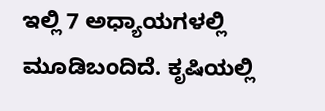ಇಲ್ಲಿ 7 ಅಧ್ಯಾಯಗಳಲ್ಲಿ ಮೂಡಿಬಂದಿದೆ. ಕೃಷಿಯಲ್ಲಿ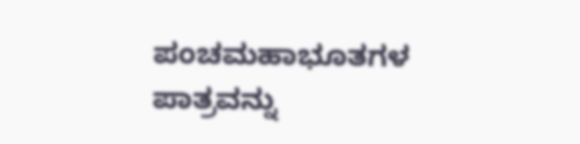ಪಂಚಮಹಾಭೂತಗಳ ಪಾತ್ರವನ್ನು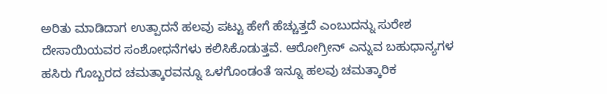ಅರಿತು ಮಾಡಿದಾಗ ಉತ್ಪಾದನೆ ಹಲವು ಪಟ್ಟು ಹೇಗೆ ಹೆಚ್ಚುತ್ತದೆ ಎಂಬುದನ್ನು ಸುರೇಶ ದೇಸಾಯಿಯವರ ಸಂಶೋಧನೆಗಳು ಕಲಿಸಿಕೊಡುತ್ತವೆ. ಆರೋಗ್ರೀನ್ ಎನ್ನುವ ಬಹುಧಾನ್ಯಗಳ ಹಸಿರು ಗೊಬ್ಬರದ ಚಮತ್ಕಾರವನ್ನೂ ಒಳಗೊಂಡಂತೆ ಇನ್ನೂ ಹಲವು ಚಮತ್ಕಾರಿಕ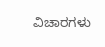ವಿಚಾರಗಳು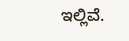ಇಲ್ಲಿವೆ.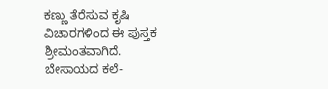ಕಣ್ಣು ತೆರೆಸುವ ಕೃಷಿ ವಿಚಾರಗಳಿಂದ ಈ ಪುಸ್ತಕ ಶ್ರೀಮಂತವಾಗಿದೆ.
ಬೇಸಾಯದ ಕಲೆ-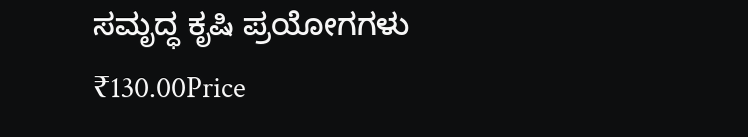ಸಮೃದ್ಧ ಕೃಷಿ ಪ್ರಯೋಗಗಳು
₹130.00Price